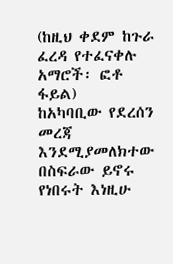(ከዚህ ቀደም ከጉራ ፈረዳ የተፈናቀሉ
አማሮች፡ ፎቶ ፋይል)
ከአካባቢው የደረሰን መረጃ እንደሚያመለክተው በስፍራው ይኖሩ የነበሩት እነዚሁ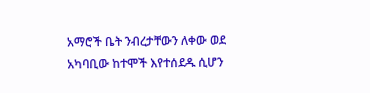አማሮች ቤት ንብረታቸውን ለቀው ወደ አካባቢው ከተሞች እየተሰደዱ ሲሆን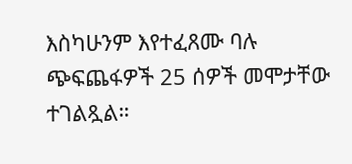እስካሁንም እየተፈጸሙ ባሉ ጭፍጨፋዎች 25 ሰዎች መሞታቸው ተገልጿል።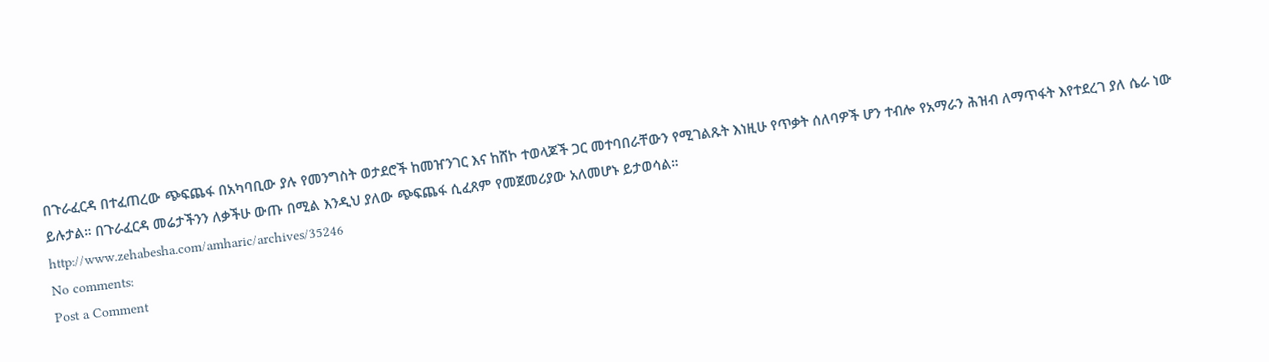በጉራፈርዳ በተፈጠረው ጭፍጨፋ በአካባቢው ያሉ የመንግስት ወታደሮች ከመዠንገር እና ከሸኮ ተወላጆች ጋር መተባበራቸውን የሚገልጹት እነዚሁ የጥቃት ሰለባዎች ሆን ተብሎ የአማራን ሕዝብ ለማጥፋት እየተደረገ ያለ ሴራ ነው ይሉታል። በጉራፈርዳ መሬታችንን ለቃችሁ ውጡ በሚል እንዲህ ያለው ጭፍጨፋ ሲፈጸም የመጀመሪያው አለመሆኑ ይታወሳል።
http://www.zehabesha.com/amharic/archives/35246
No comments:
Post a Comment